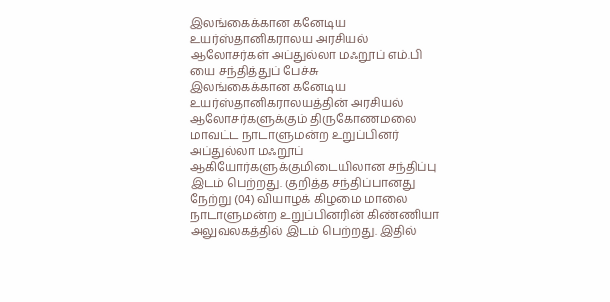இலங்கைக்கான கனேடிய உயர்ஸ்தானிகராலய அரசியல் ஆலோசர்கள் அப்துல்லா மஃறூப் எம்.பி யை சந்தித்துப் பேச்சு
இலங்கைக்கான கனேடிய உயர்ஸ்தானிகராலயத்தின் அரசியல் ஆலோசர்களுக்கும் திருகோணமலை மாவட்ட நாடாளுமன்ற உறுப்பினர் அப்துல்லா மஃறூப் ஆகியோர்களுக்குமிடையிலான சந்திப்பு இடம் பெற்றது. குறித்த சந்திப்பானது நேற்று (04) வியாழக் கிழமை மாலை நாடாளுமன்ற உறுப்பினரின் கிண்ணியா அலுவலகத்தில் இடம் பெற்றது. இதில்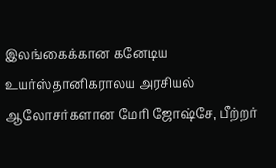இலங்கைக்கான கனேடிய உயர்ஸ்தானிகராலய அரசியல் ஆலோசர்களான மேரி ஜோஷ்சே, பீற்றர்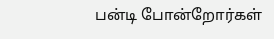பன்டி போன்றோர்கள்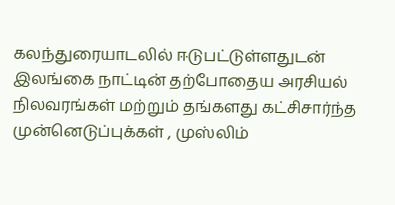கலந்துரையாடலில் ஈடுபட்டுள்ளதுடன் இலங்கை நாட்டின் தற்போதைய அரசியல் நிலவரங்கள் மற்றும் தங்களது கட்சிசார்ந்த முன்னெடுப்புக்கள் , முஸ்லிம்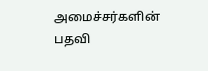அமைச்சர்களின் பதவி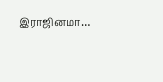இராஜினமா…